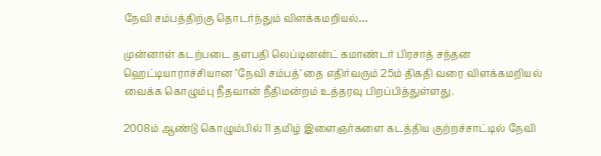நேவி சம்பத்திற்கு தொடர்ந்தும் விளக்கமறியல்…

முன்னாள் கடற்படை தளபதி லெப்டினன்ட் கமாண்டர் பிரசாத் சந்தன ஹெட்டியாராச்சியான ‘நேவி சம்பத்’ தை எதிர்வரும் 25ம் திகதி வரை விளக்கமறியல் வைக்க கொழும்பு நீதவான் நீதிமன்றம் உத்தரவு பிறப்பித்துள்ளது.

2008ம் ஆண்டு கொழும்பில் 11 தமிழ் இளைஞர்களை கடத்திய குற்றச்சாட்டில் நேவி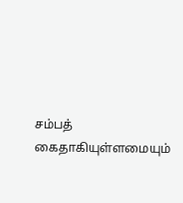சம்பத் கைதாகியுள்ளமையும்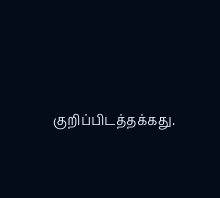குறிப்பிடத்தக்கது.